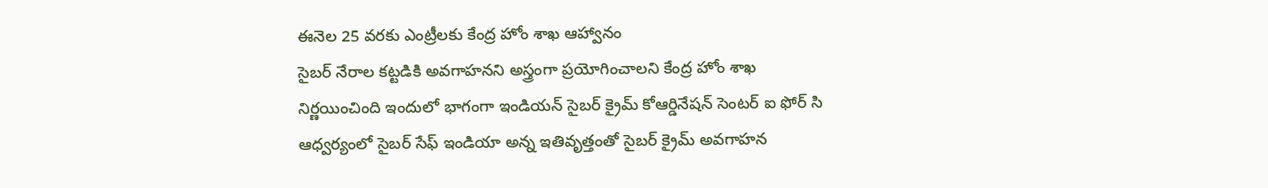ఈనెల 25 వరకు ఎంట్రీలకు కేంద్ర హోం శాఖ ఆహ్వానం
సైబర్ నేరాల కట్టడికి అవగాహనని అస్త్రంగా ప్రయోగించాలని కేంద్ర హోం శాఖ నిర్ణయించింది ఇందులో భాగంగా ఇండియన్ సైబర్ క్రైమ్ కోఆర్డినేషన్ సెంటర్ ఐ ఫోర్ సి ఆధ్వర్యంలో సైబర్ సేఫ్ ఇండియా అన్న ఇతివృత్తంతో సైబర్ క్రైమ్ అవగాహన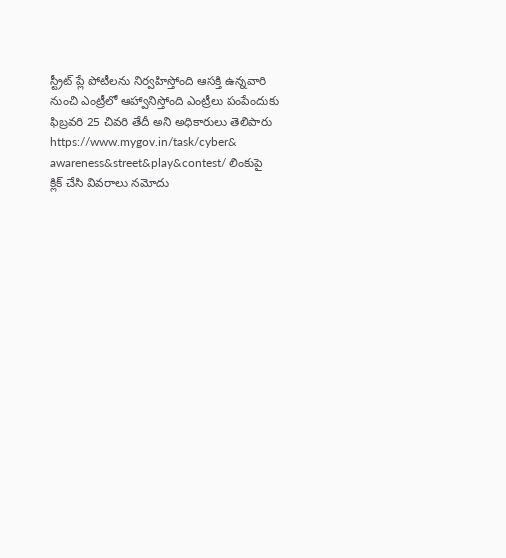స్ట్రీట్ ప్లే పోటీలను నిర్వహిస్తోంది ఆసక్తి ఉన్నవారి నుంచి ఎంట్రీలో ఆహ్వానిస్తోంది ఎంట్రీలు పంపేందుకు ఫిబ్రవరి 25 చివరి తేదీ అని అధికారులు తెలిపారు https://www.mygov.in/task/cyber& awareness&street&play&contest/ లింకుపై క్లిక్ చేసి వివరాలు నమోదు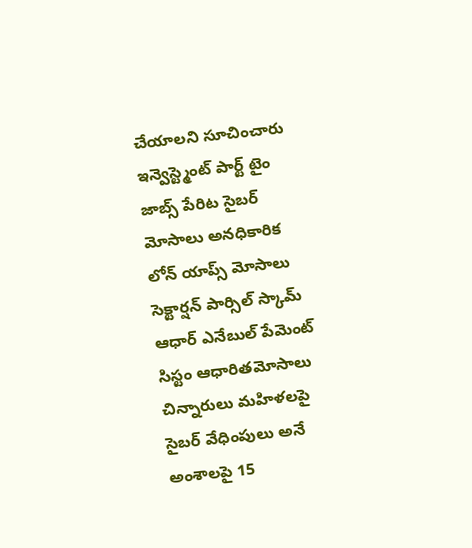చేయాలని సూచించారు ఇన్వెస్ట్మెంట్ పార్ట్ టైం జాబ్స్ పేరిట సైబర్ మోసాలు అనధికారిక లోన్ యాప్స్ మోసాలు సెక్టార్షన్ పార్సిల్ స్కామ్ ఆధార్ ఎనేబుల్ పేమెంట్ సిస్టం ఆధారితమోసాలు చిన్నారులు మహిళలపై సైబర్ వేధింపులు అనే అంశాలపై 15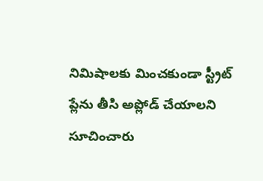నిమిషాలకు మించకుండా స్ట్రీట్ ప్లేను తీసి అప్లోడ్ చేయాలని సూచించారు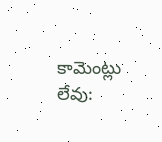కామెంట్లు లేవు: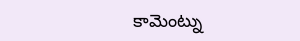కామెంట్ను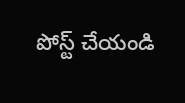పోస్ట్ చేయండి